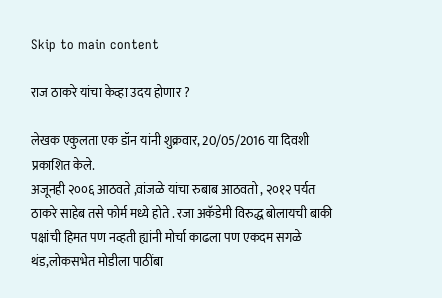Skip to main content

राज ठाकरे यांचा केव्हा उदय होणार ?

लेखक एकुलता एक डॉन यांनी शुक्रवार, 20/05/2016 या दिवशी प्रकाशित केले.
अजूनही २००६ आठवते ,वांजळे यांचा रुबाब आठवतो , २०१२ पर्यत ठाकरे साहेब तसे फोर्म मध्ये होते . रजा अकॅडेमी विरुद्ध बोलायची बाकी पक्षांची हिमत पण नव्हती ह्यांनी मोर्चा काढला पण एकदम सगळे थंड,लोकसभेत मोडीला पाठींबा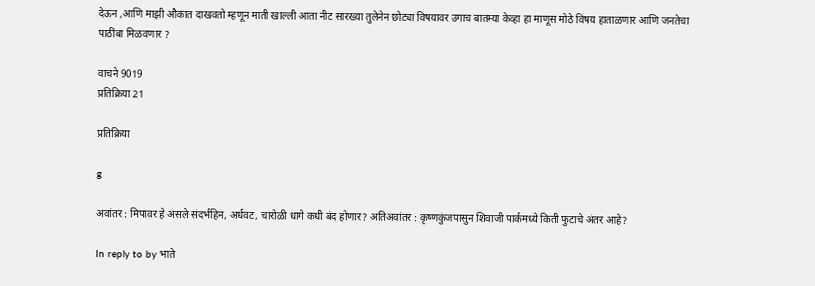देऊन ,आणि माझी औकात दाखवतो म्हणून माती खाल्ली आता नीट सारख्या तुलेनेन छोट्या विषयावर उगाच बातम्या केव्हा हा माणूस मोठे विषय हाताळणार आणि जनतेचा पाठींबा मिळवणार ?

वाचने 9019
प्रतिक्रिया 21

प्रतिक्रिया

g

अवांतर : मिपावर हे असले संदर्भहिन, अर्धवट, चारोळी धागे कधी बंद होणार? अतिअवांतर : कृष्णकुंजपासुन शिवाजी पार्कमध्ये किती फुटाचे अंतर आहे?

In reply to by भाते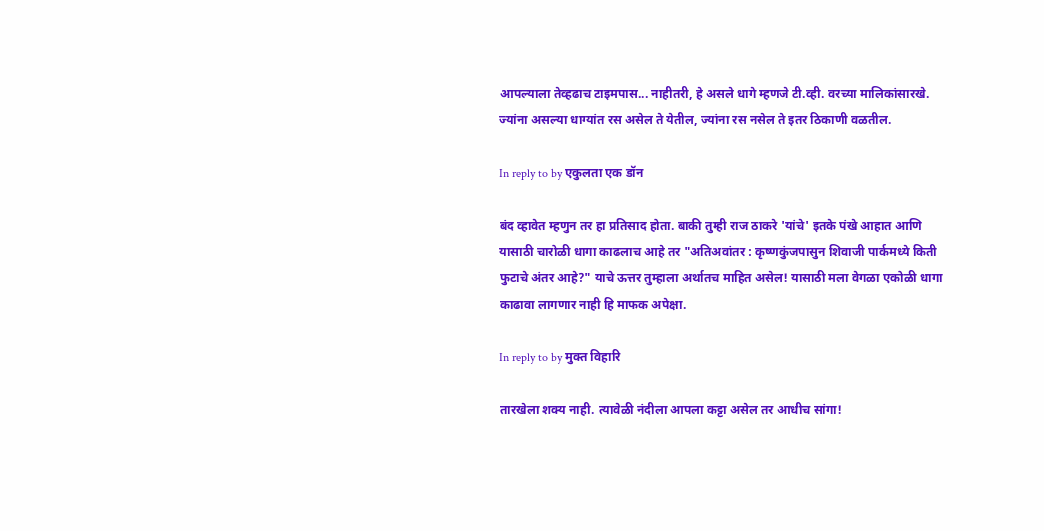आपल्याला तेव्हढाच टाइमपास... नाहीतरी, हे असले धागे म्हणजे टी.व्ही. वरच्या मालिकांसारखे. ज्यांना असल्या धाग्यांत रस असेल ते येतील, ज्यांना रस नसेल ते इतर ठिकाणी वळतील.

In reply to by एकुलता एक डॉन

बंद व्हावेत म्हणुन तर हा प्रतिसाद होता. बाकी तुम्ही राज ठाकरे 'यांचे' इतके पंखे आहात आणि यासाठी चारोळी धागा काढलाच आहे तर "अतिअवांतर : कृष्णकुंजपासुन शिवाजी पार्कमध्ये किती फुटाचे अंतर आहे?" याचे ऊत्तर तुम्हाला अर्थातच माहित असेल! यासाठी मला वेगळा एकोळी धागा काढावा लागणार नाही हि माफक अपेक्षा.

In reply to by मुक्त विहारि

तारखेला शक्य नाही. त्यावेळी नंदीला आपला कट्टा असेल तर आधीच सांगा!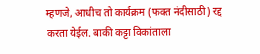म्हणजे, आधीच तो कार्यक्रम (फक्त नंदीसाठी) रद्द करता येईल. बाकी कट्टा विकांताला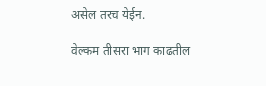असेल तरच येईन.

वेल्कम तीसरा भाग काढतील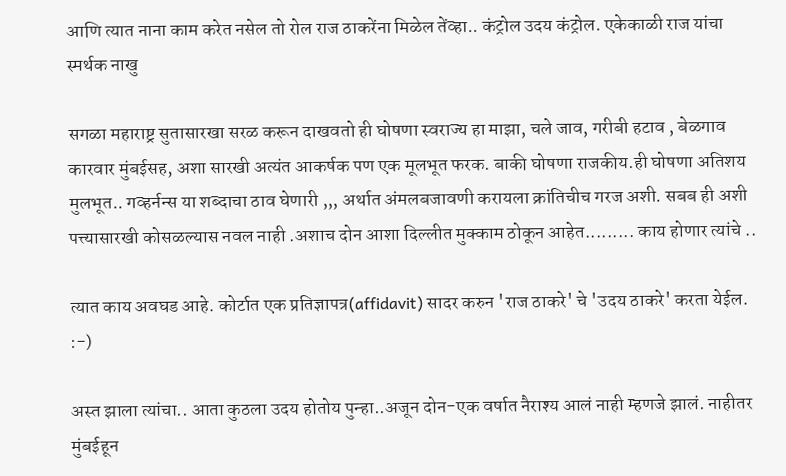आणि त्यात नाना काम करेत नसेल तो रोल राज ठाकरेंना मिळेल तेंव्हा.. कंट्रोल उदय कंट्रोल. एकेकाळी राज यांचा स्मर्थक नाखु

सगळा महाराष्ट्र सुतासारखा सरळ करून दाखवतो ही घोषणा स्वराज्य हा माझा, चले जाव, गरीबी हटाव , बेळगाव कारवार मुंबईसह, अशा सारखी अत्यंत आकर्षक पण एक मूलभूत फरक. बाकी घोषणा राजकीय.ही घोषणा अतिशय मुलभूत.. गव्हर्नन्स या शब्दाचा ठाव घेणारी ,,, अर्थात अंमलबजावणी करायला क्रांतिचीच गरज अशी. सबब ही अशी पत्त्यासारखी कोसळल्यास नवल नाही .अशाच दोन आशा दिल्लीत मुक्काम ठोकून आहेत......... काय होणार त्यांचे ..

त्यात काय अवघड आहे. कोर्टात एक प्रतिज्ञापत्र(affidavit) सादर करुन 'राज ठाकरे' चे 'उदय ठाकरे' करता येईल. :-)

अस्त झाला त्यांचा.. आता कुठला उदय होतोय पुन्हा..अजून दोन-एक वर्षात नैराश्य आलं नाही म्हणजे झालं. नाहीतर मुंबईहून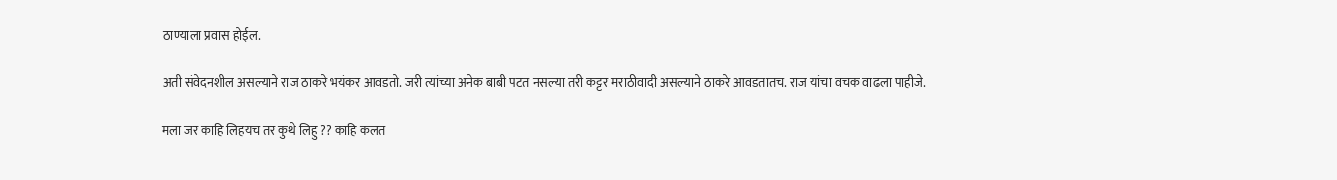ठाण्याला प्रवास होईल.

अती संवेदनशील असल्याने राज ठाकरे भयंकर आवडतो. जरी त्यांच्या अनेक बाबी पटत नसल्या तरी कट्टर मराठीवादी असल्याने ठाकरे आवडतातच. राज यांचा वचक वाढला पाहीजे.

मला जर काहि लिहयच तर कुथे लिहु ?? काहि कलत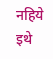नहिये इथे